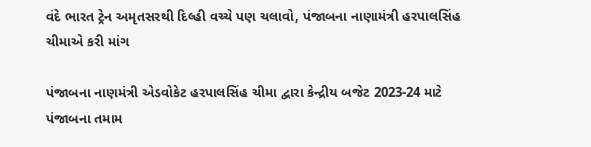વંદે ભારત ટ્રેન અમૃતસરથી દિલ્હી વચ્ચે પણ ચલાવો, પંજાબના નાણામંત્રી હરપાલસિંહ ચીમાએ કરી માંગ

પંજાબના નાણમંત્રી એડવોકેટ હરપાલસિંહ ચીમા દ્વારા કેન્દ્રીય બજેટ 2023-24 માટે પંજાબના તમામ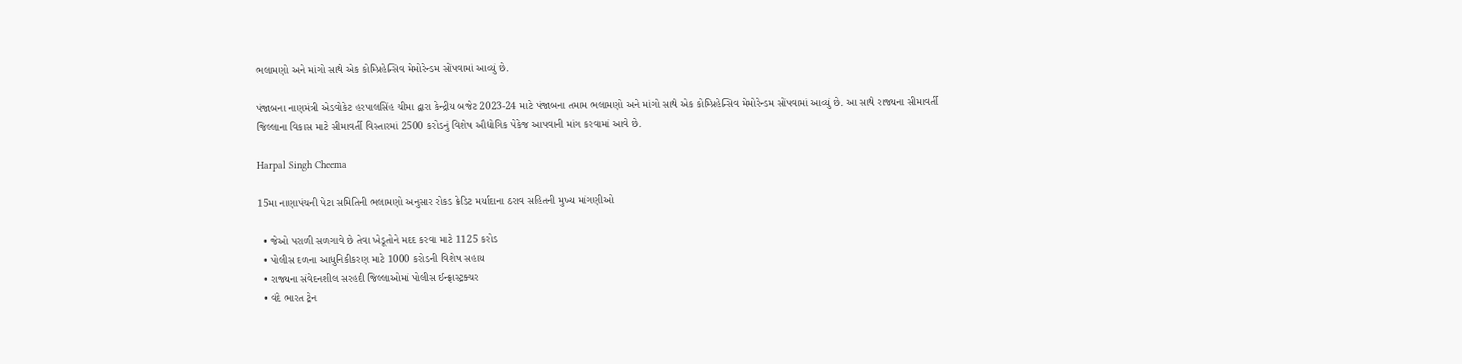ભલામણો અને માંગો સાથે એક કોમ્પ્રિહેન્સિવ મેમોરેન્ડમ સોંપવામાં આવ્યું છે.

પંજાબના નાણમંત્રી એડવોકેટ હરપાલસિંહ ચીમા દ્વારા કેન્દ્રીય બજેટ 2023-24 માટે પંજાબના તમામ ભલામણો અને માંગો સાથે એક કોમ્પ્રિહેન્સિવ મેમોરેન્ડમ સોંપવામાં આવ્યું છે. આ સાથે રાજ્યના સીમાવર્તી જિલ્લાના વિકાસ માટે સીમાવર્તી વિસ્તારમાં 2500 કરોડનું વિશેષ ઔદ્યોગિક પેકેજ આપવાની માંગ કરવામાં આવે છે.

Harpal Singh Cheema

15મા નાણાપંચની પેટા સમિતિની ભલામણો અનુસાર રોકડ ક્રેડિટ મર્યાદાના ઠરાવ સહિતની મુખ્ય માંગણીઓ

  • જેઓ પરાળી સળગાવે છે તેવા ખેડૂતોને મદદ કરવા માટે 1125 કરોડ
  • પોલીસ દળના આધુનિકીકરણ માટે 1000 કરોડની વિશેષ સહાય
  • રાજ્યના સંવેદનશીલ સરહદી જિલ્લાઓમાં પોલીસ ઈન્ફ્રાસ્ટ્રક્ચર
  • વંદે ભારત ટ્રેન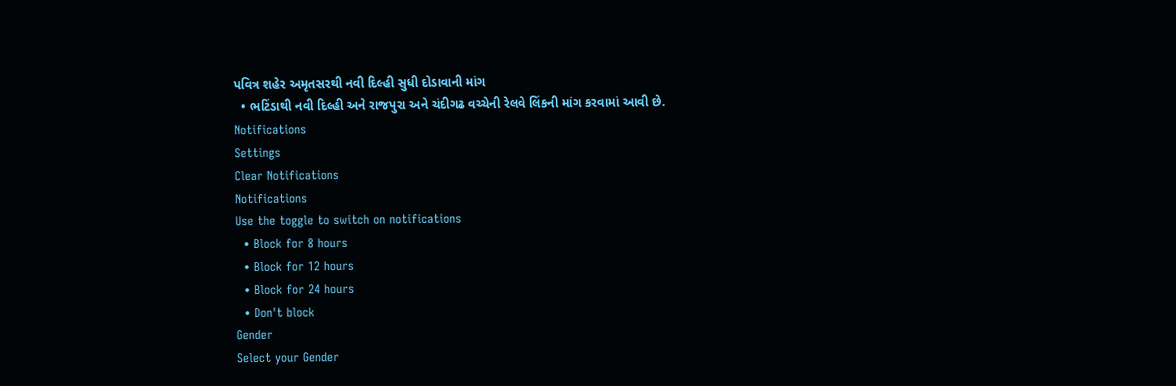પવિત્ર શહેર અમૃતસરથી નવી દિલ્હી સુધી દોડાવાની માંગ
  • ભટિંડાથી નવી દિલ્હી અને રાજપુરા અને ચંદીગઢ વચ્ચેની રેલવે લિંકની માંગ કરવામાં આવી છે.
Notifications
Settings
Clear Notifications
Notifications
Use the toggle to switch on notifications
  • Block for 8 hours
  • Block for 12 hours
  • Block for 24 hours
  • Don't block
Gender
Select your Gender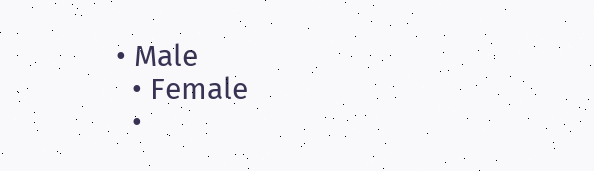• Male
  • Female
  •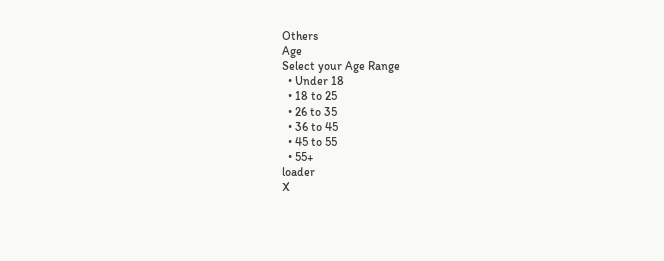Others
Age
Select your Age Range
  • Under 18
  • 18 to 25
  • 26 to 35
  • 36 to 45
  • 45 to 55
  • 55+
loader
X